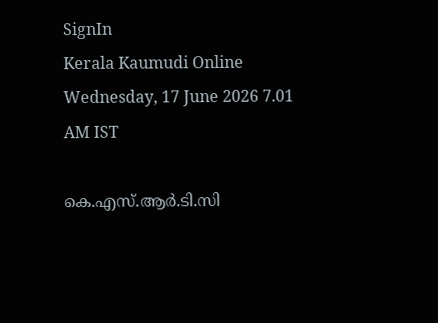SignIn
Kerala Kaumudi Online
Wednesday, 17 June 2026 7.01 AM IST

കെ.എസ്.ആർ.ടി.സി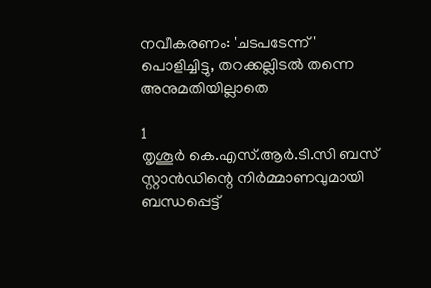നവീകരണം: 'ചടപടേന്ന് ' പൊളിച്ചിട്ടു, തറക്കല്ലിടൽ തന്നെ അനുമതിയില്ലാതെ

1
തൃശൂർ കെ.എസ്.ആർ.ടി.സി ബസ് സ്റ്റാൻഡിന്റെ നിർമ്മാണവുമായി ബന്ധപ്പെട്ട്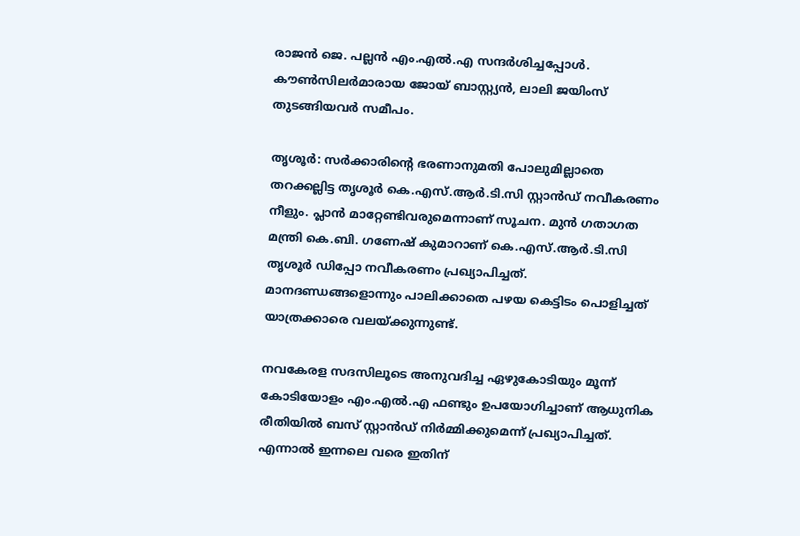രാജൻ ജെ. പല്ലൻ എം.എൽ.എ സന്ദർശിച്ചപ്പോൾ. കൗൺസിലർമാരായ ജോയ് ബാസ്റ്റ്യൻ, ലാലി ജയിംസ് തുടങ്ങിയവർ സമീപം.

തൃശൂർ: സർക്കാരിന്റെ ഭരണാനുമതി പോലുമില്ലാതെ തറക്കല്ലിട്ട തൃശൂർ കെ.എസ്.ആർ.ടി.സി സ്റ്റാൻഡ് നവീകരണം നീളും. പ്ലാൻ മാറ്റേണ്ടിവരുമെന്നാണ് സൂചന. മുൻ ഗതാഗത മന്ത്രി കെ.ബി. ഗണേഷ് കുമാറാണ് കെ.എസ്.ആർ.ടി.സി തൃശൂർ ഡിപ്പോ നവീകരണം പ്രഖ്യാപിച്ചത്. മാനദണ്ഡങ്ങളൊന്നും പാലിക്കാതെ പഴയ കെട്ടിടം പൊളിച്ചത് യാത്രക്കാരെ വലയ്ക്കുന്നുണ്ട്.

നവകേരള സദസിലൂടെ അനുവദിച്ച ഏഴുകോടിയും മൂന്ന് കോടിയോളം എം.എൽ.എ ഫണ്ടും ഉപയോഗിച്ചാണ് ആധുനിക രീതിയിൽ ബസ് സ്റ്റാൻഡ് നിർമ്മിക്കുമെന്ന് പ്രഖ്യാപിച്ചത്. എന്നാൽ ഇന്നലെ വരെ ഇതിന്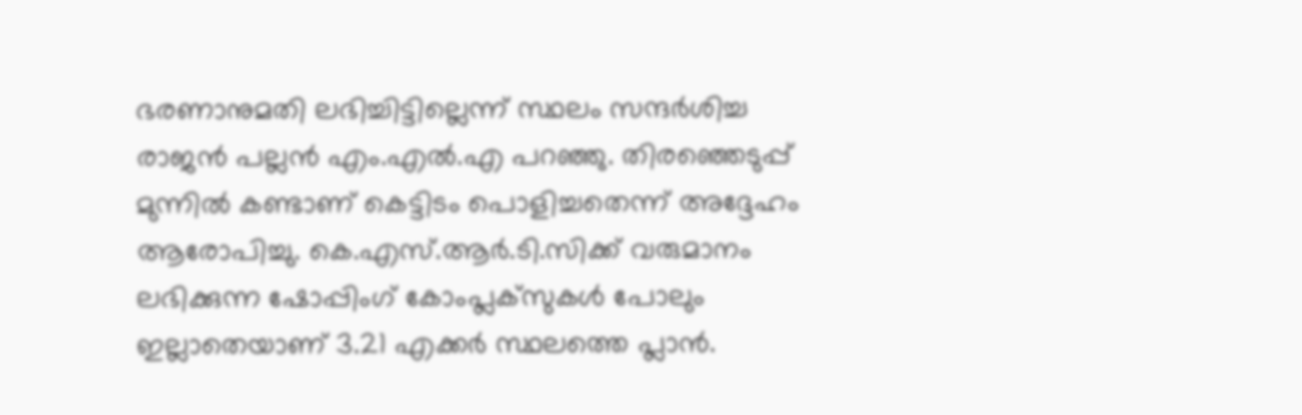ഭരണാനുമതി ലഭിച്ചിട്ടില്ലെന്ന് സ്ഥലം സന്ദർശിച്ച രാജൻ പല്ലൻ എം.എൽ.എ പറഞ്ഞു. തിരഞ്ഞെടുപ്പ് മുന്നിൽ കണ്ടാണ് കെട്ടിടം പൊളിച്ചതെന്ന് അദ്ദേഹം ആരോപിച്ചു. കെ.എസ്.ആർ.ടി.സിക്ക് വരുമാനം ലഭിക്കുന്ന ഷോപ്പിംഗ് കോംപ്ലക്‌സുകൾ പോലും ഇല്ലാതെയാണ് 3.21 എക്കർ സ്ഥലത്തെ പ്ലാൻ.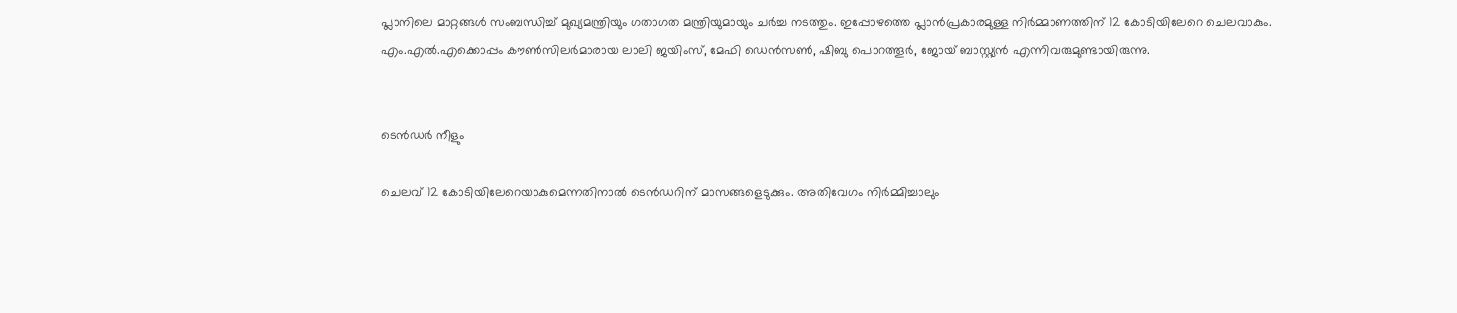പ്ലാനിലെ മാറ്റങ്ങൾ സംബന്ധിച്ച് മുഖ്യമന്ത്രിയും ഗതാഗത മന്ത്രിയുമായും ചർച്ച നടത്തും. ഇപ്പോഴത്തെ പ്ലാൻപ്രകാരമുള്ള നിർമ്മാണത്തിന് 12 കോടിയിലേറെ ചെലവാകും. എം.എൽ.എക്കൊപ്പം കൗൺസിലർമാരായ ലാലി ജയിംസ്, മേഫി ഡെൻസൺ, ഷിബു പൊറത്തൂർ, ജോയ് ബാസ്റ്റ്യൻ എന്നിവരുമുണ്ടായിരുന്നു.


ടെൻഡർ നീളും

ചെലവ് 12 കോടിയിലേറെയാകുമെന്നതിനാൽ ടെൻഡറിന് മാസങ്ങളെടുക്കും. അതിവേഗം നിർമ്മിച്ചാലും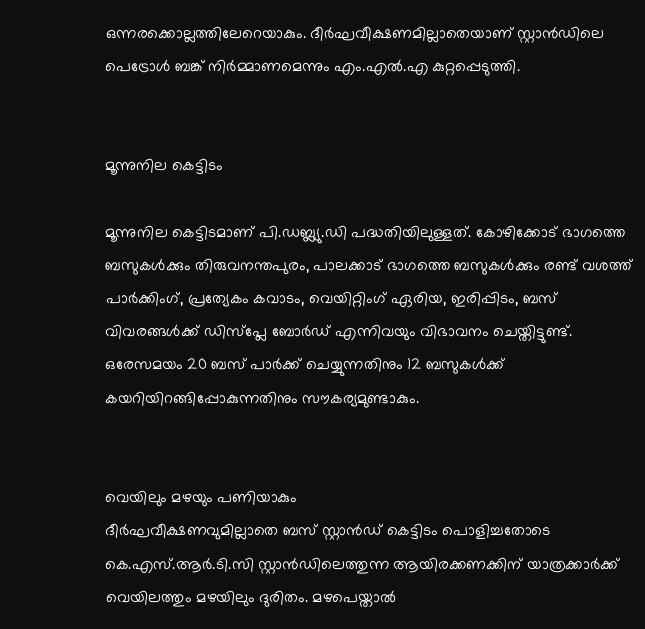ഒന്നരക്കൊല്ലത്തിലേറെയാകും. ദീർഘവീക്ഷണമില്ലാതെയാണ് സ്റ്റാൻഡിലെ പെട്രോൾ ബങ്ക് നിർമ്മാണമെന്നും എം.എൽ.എ കുറ്റപ്പെടുത്തി.


മൂന്നുനില കെട്ടിടം

മൂന്നുനില കെട്ടിടമാണ് പി.ഡബ്ല്യു.ഡി പദ്ധതിയിലുള്ളത്. കോഴിക്കോട് ഭാഗത്തെ ബസുകൾക്കും തിരുവനന്തപുരം, പാലക്കാട് ഭാഗത്തെ ബസുകൾക്കും രണ്ട് വശത്ത് പാർക്കിംഗ്, പ്രത്യേകം കവാടം, വെയിറ്റിംഗ് ഏരിയ, ഇരിപ്പിടം, ബസ് വിവരങ്ങൾക്ക് ഡിസ്‌പ്ലേ ബോർഡ് എന്നിവയും വിഭാവനം ചെയ്തിട്ടുണ്ട്. ഒരേസമയം 20 ബസ് പാർക്ക് ചെയ്യുന്നതിനും 12 ബസുകൾക്ക് കയറിയിറങ്ങിപ്പോകുന്നതിനും സൗകര്യമുണ്ടാകും.


വെയിലും മഴയും പണിയാകും
ദീർഘവീക്ഷണവുമില്ലാതെ ബസ് സ്റ്റാൻഡ് കെട്ടിടം പൊളിച്ചതോടെ കെ.എസ്.ആർ.ടി.സി സ്റ്റാൻഡിലെത്തുന്ന ആയിരക്കണക്കിന് യാത്രക്കാർക്ക് വെയിലത്തും മഴയിലും ദുരിതം. മഴപെയ്താൽ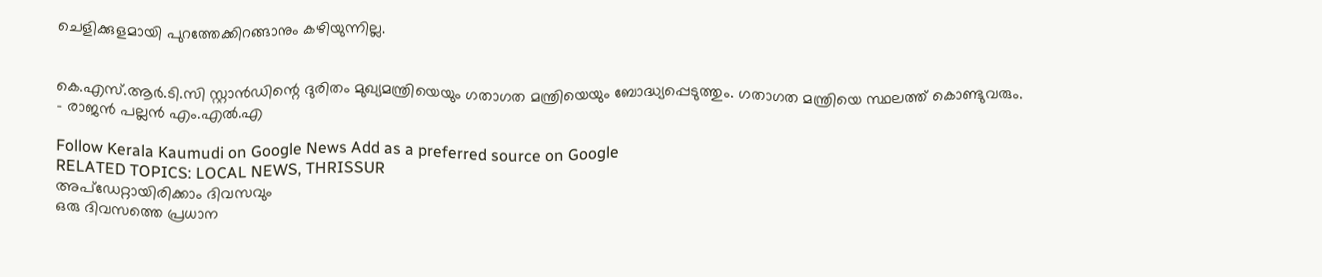ചെളിക്കുളമായി പുറത്തേക്കിറങ്ങാനും കഴിയുന്നില്ല.


കെ.എസ്.ആർ.ടി.സി സ്റ്റാൻഡിന്റെ ദുരിതം മുഖ്യമന്ത്രിയെയും ഗതാഗത മന്ത്രിയെയും ബോദ്ധ്യപ്പെടുത്തും. ഗതാഗത മന്ത്രിയെ സ്ഥലത്ത് കൊണ്ടുവരും.
- രാജൻ പല്ലൻ എം.എൽ.എ

Follow Kerala Kaumudi on Google News Add as a preferred source on Google
RELATED TOPICS: LOCAL NEWS, THRISSUR
അപ്ഡേറ്റായിരിക്കാം ദിവസവും
ഒരു ദിവസത്തെ പ്രധാന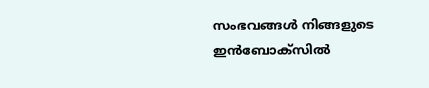സംഭവങ്ങൾ നിങ്ങളുടെ ഇൻബോക്സിൽ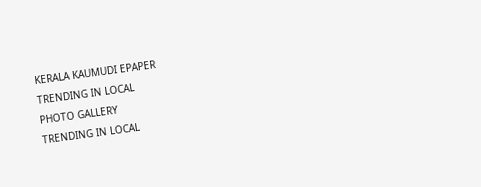KERALA KAUMUDI EPAPER
TRENDING IN LOCAL
PHOTO GALLERY
TRENDING IN LOCAL